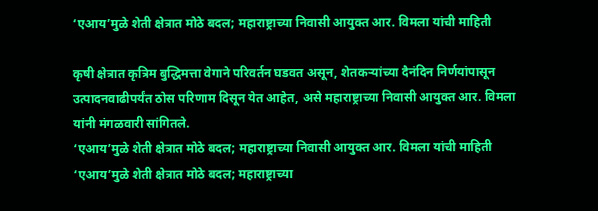‘एआय’मुळे शेती क्षेत्रात मोठे बदल; महाराष्ट्राच्या निवासी आयुक्त आर. विमला यांची माहिती

कृषी क्षेत्रात कृत्रिम बुद्धिमत्ता वेगाने परिवर्तन घडवत असून, शेतकऱ्यांच्या दैनंदिन निर्णयांपासून उत्पादनवाढीपर्यंत ठोस परिणाम दिसून येत आहेत, असे महाराष्ट्राच्या निवासी आयुक्त आर. विमला यांनी मंगळवारी सांगितले.
‘एआय’मुळे शेती क्षेत्रात मोठे बदल; महाराष्ट्राच्या निवासी आयुक्त आर. विमला यांची माहिती
‘एआय’मुळे शेती क्षेत्रात मोठे बदल; महाराष्ट्राच्या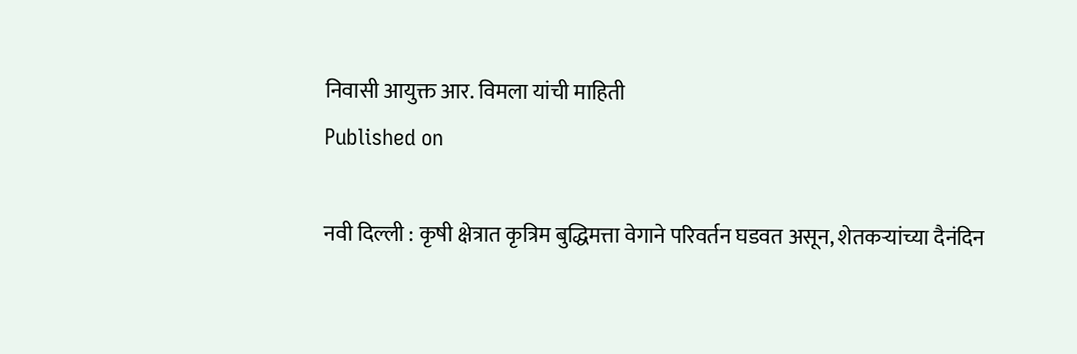निवासी आयुक्त आर. विमला यांची माहिती
Published on

नवी दिल्ली : कृषी क्षेत्रात कृत्रिम बुद्धिमत्ता वेगाने परिवर्तन घडवत असून, शेतकऱ्यांच्या दैनंदिन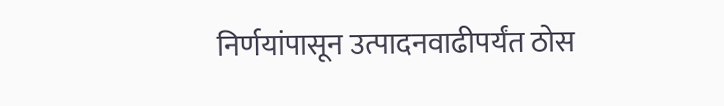निर्णयांपासून उत्पादनवाढीपर्यंत ठोस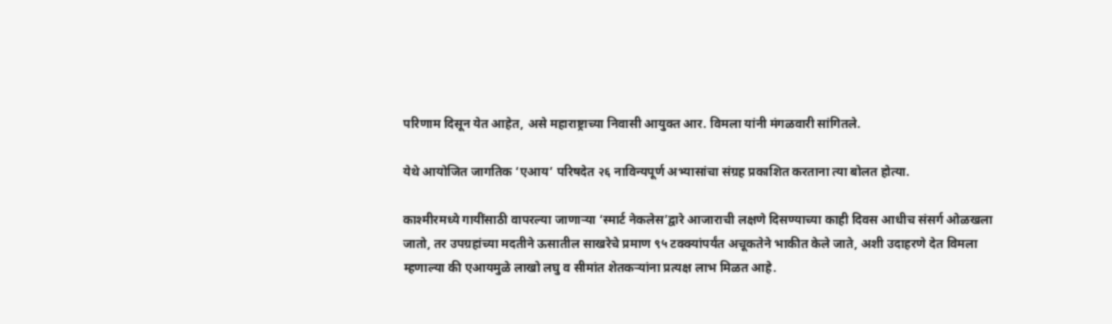परिणाम दिसून येत आहेत, असे महाराष्ट्राच्या निवासी आयुक्त आर. विमला यांनी मंगळवारी सांगितले.

येथे आयोजित जागतिक ‘एआय’ परिषदेत २६ नाविन्यपूर्ण अभ्यासांचा संग्रह प्रकाशित करताना त्या बोलत होत्या.

काश्मीरमध्ये गायींसाठी वापरल्या जाणाऱ्या ‘स्मार्ट नेकलेस’द्वारे आजाराची लक्षणे दिसण्याच्या काही दिवस आधीच संसर्ग ओळखला जातो, तर उपग्रहांच्या मदतीने ऊसातील साखरेचे प्रमाण ९५ टक्क्यांपर्यंत अचूकतेने भाकीत केले जाते, अशी उदाहरणे देत विमला म्हणाल्या की एआयमुळे लाखो लघु व सीमांत शेतकऱ्यांना प्रत्यक्ष लाभ मिळत आहे.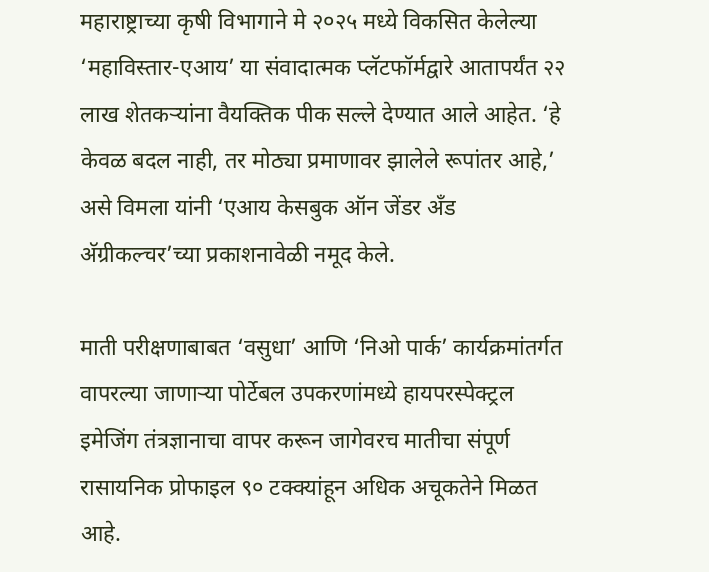महाराष्ट्राच्या कृषी विभागाने मे २०२५ मध्ये विकसित केलेल्या ‘महाविस्तार-एआय’ या संवादात्मक प्लॅटफॉर्मद्वारे आतापर्यंत २२ लाख शेतकऱ्यांना वैयक्तिक पीक सल्ले देण्यात आले आहेत. ‘हे केवळ बदल नाही, तर मोठ्या प्रमाणावर झालेले रूपांतर आहे,’ असे विमला यांनी ‘एआय केसबुक ऑन जेंडर अँड अ‍ॅग्रीकल्चर’च्या प्रकाशनावेळी नमूद केले.

माती परीक्षणाबाबत ‘वसुधा’ आणि ‘निओ पार्क’ कार्यक्रमांतर्गत वापरल्या जाणाऱ्या पोर्टेबल उपकरणांमध्ये हायपरस्पेक्ट्रल इमेजिंग तंत्रज्ञानाचा वापर करून जागेवरच मातीचा संपूर्ण रासायनिक प्रोफाइल ९० टक्क्यांहून अधिक अचूकतेने मिळत आहे.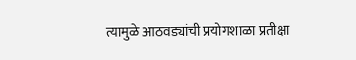त्यामुळे आठवड्यांची प्रयोगशाळा प्रतीक्षा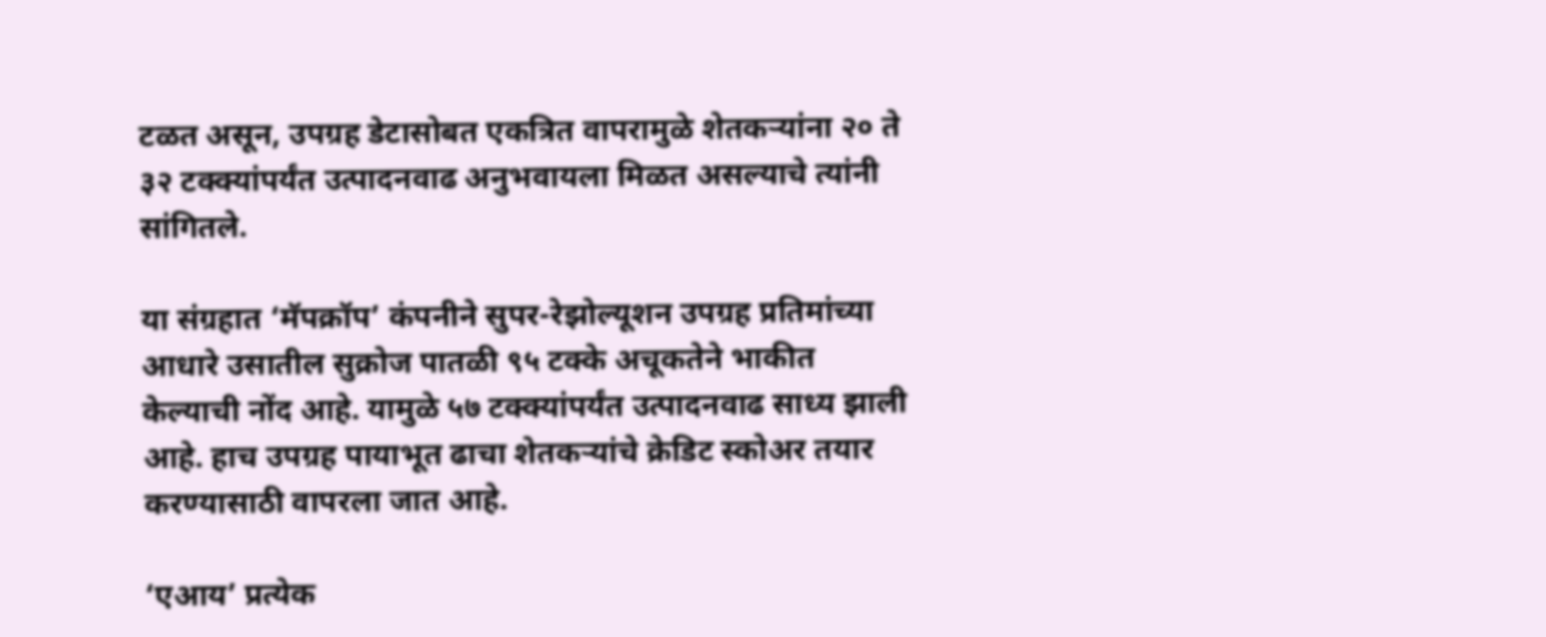टळत असून, उपग्रह डेटासोबत एकत्रित वापरामुळे शेतकऱ्यांना २० ते ३२ टक्क्यांपर्यंत उत्पादनवाढ अनुभवायला मिळत असल्याचे त्यांनी सांगितले.

या संग्रहात ‘मॅपक्रॉप’ कंपनीने सुपर-रेझोल्यूशन उपग्रह प्रतिमांच्या आधारे उसातील सुक्रोज पातळी ९५ टक्के अचूकतेने भाकीत केल्याची नोंद आहे. यामुळे ५७ टक्क्यांपर्यंत उत्पादनवाढ साध्य झाली आहे. हाच उपग्रह पायाभूत ढाचा शेतकऱ्यांचे क्रेडिट स्कोअर तयार करण्यासाठी वापरला जात आहे.

‘एआय’ प्रत्येक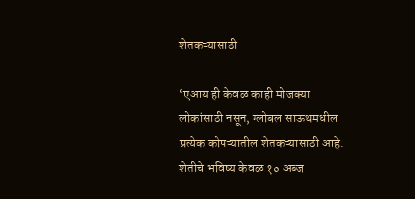शेतकऱ्यासाठी

‘एआय ही केवळ काही मोजक्या लोकांसाठी नसून, ग्लोबल साऊथमधील प्रत्येक कोपऱ्यातील शेतकऱ्यासाठी आहे. शेतीचे भविष्य केवळ १० अब्ज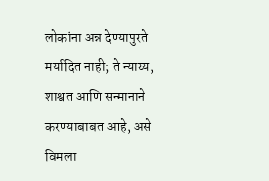लोकांना अन्न देण्यापुरते मर्यादित नाही; ते न्याय्य, शाश्वत आणि सन्मानाने करण्याबाबत आहे, असे विमला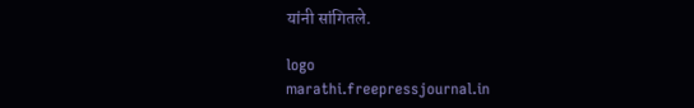यांनी सांगितले.

logo
marathi.freepressjournal.in